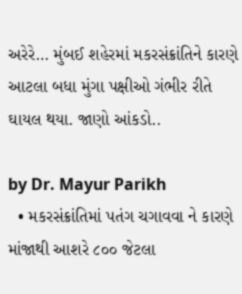અરેરે… મુંબઈ શહેરમાં મકરસંક્રાંતિને કારણે આટલા બધા મુંગા પક્ષીઓ ગંભીર રીતે ઘાયલ થયા. જાણો આંકડો..

by Dr. Mayur Parikh
  • મકરસંક્રાંતિમાં પતંગ ચગાવવા ને કારણે માંજાથી આશરે ૮૦૦ જેટલા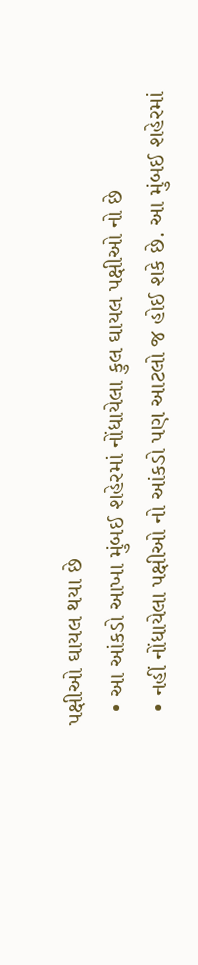પક્ષીઓ ઘાયલ થયા છે
  • આ આંકડો આખા મુંબઈ શહેરમાં નોંધાયેલા કુલ ઘાયલ પક્ષીઓ નો છે
  • નહીં નોંધાયેલા પક્ષીઓ નો આંકડો પણ આટલો જ હોઈ શકે છે. આ મુંબઈ શહેરમાં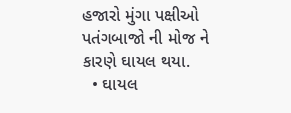હજારો મુંગા પક્ષીઓ પતંગબાજો ની મોજ ને કારણે ઘાયલ થયા.
  • ઘાયલ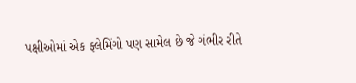પક્ષીઓમાં એક ફ્લેમિંગો પણ સામેલ છે જે ગંભીર રીતે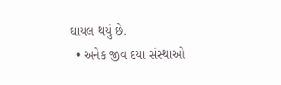ઘાયલ થયું છે.
  • અનેક જીવ દયા સંસ્થાઓ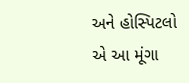અને હોસ્પિટલો એ આ મૂંગા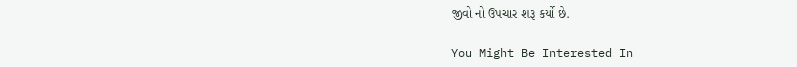જીવો નો ઉપચાર શરૂ કર્યો છે.

You Might Be Interested In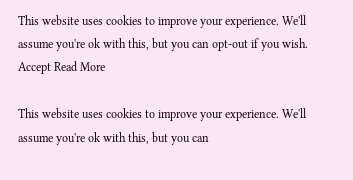This website uses cookies to improve your experience. We'll assume you're ok with this, but you can opt-out if you wish. Accept Read More

This website uses cookies to improve your experience. We'll assume you're ok with this, but you can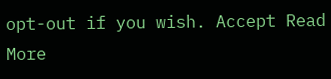opt-out if you wish. Accept Read More